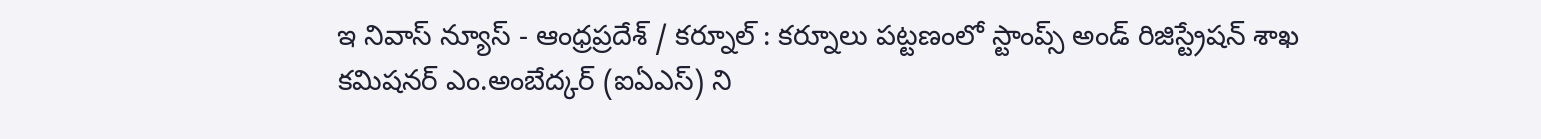ఇ నివాస్ న్యూస్ - ఆంధ్రప్రదేశ్ / కర్నూల్ : కర్నూలు పట్టణంలో స్టాంప్స్ అండ్ రిజిస్ట్రేషన్ శాఖ కమిషనర్ ఎం.అంబేద్కర్ (ఐఏఎస్) ని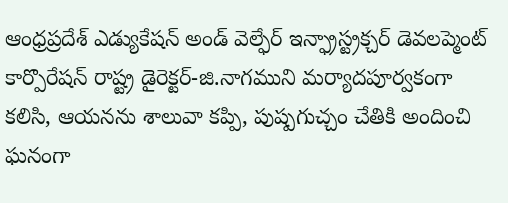ఆంధ్రప్రదేశ్ ఎడ్యుకేషన్ అండ్ వెల్ఫేర్ ఇన్ఫ్రాస్ట్రక్చర్ డెవలప్మెంట్ కార్పొరేషన్ రాష్ట్ర డైరెక్టర్-జి.నాగముని మర్యాదపూర్వకంగా కలిసి, ఆయనను శాలువా కప్పి, పుష్పగుచ్చం చేతికి అందించి ఘనంగా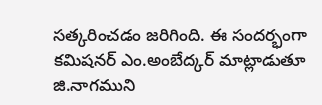సత్కరించడం జరిగింది. ఈ సందర్భంగా కమిషనర్ ఎం.అంబేద్కర్ మాట్లాడుతూ జి.నాగముని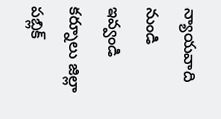న్యాయవాది నుండి ఇవ్వండి కర్నూలు జిల్లా పబ్లిక్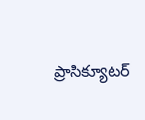ప్రాసిక్యూటర్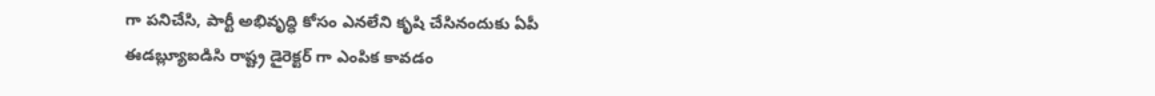గా పనిచేసి, పార్టీ అభివృద్ధి కోసం ఎనలేని కృషి చేసినందుకు ఏపీ ఈడబ్ల్యూఐడిసి రాష్ట్ర డైరెక్టర్ గా ఎంపిక కావడం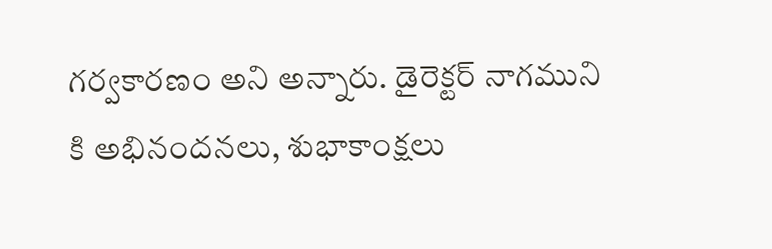గర్వకారణం అని అన్నారు. డైరెక్టర్ నాగముని కి అభినందనలు, శుభాకాంక్షలు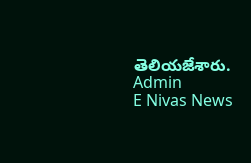తెలియజేశారు.
Admin
E Nivas News